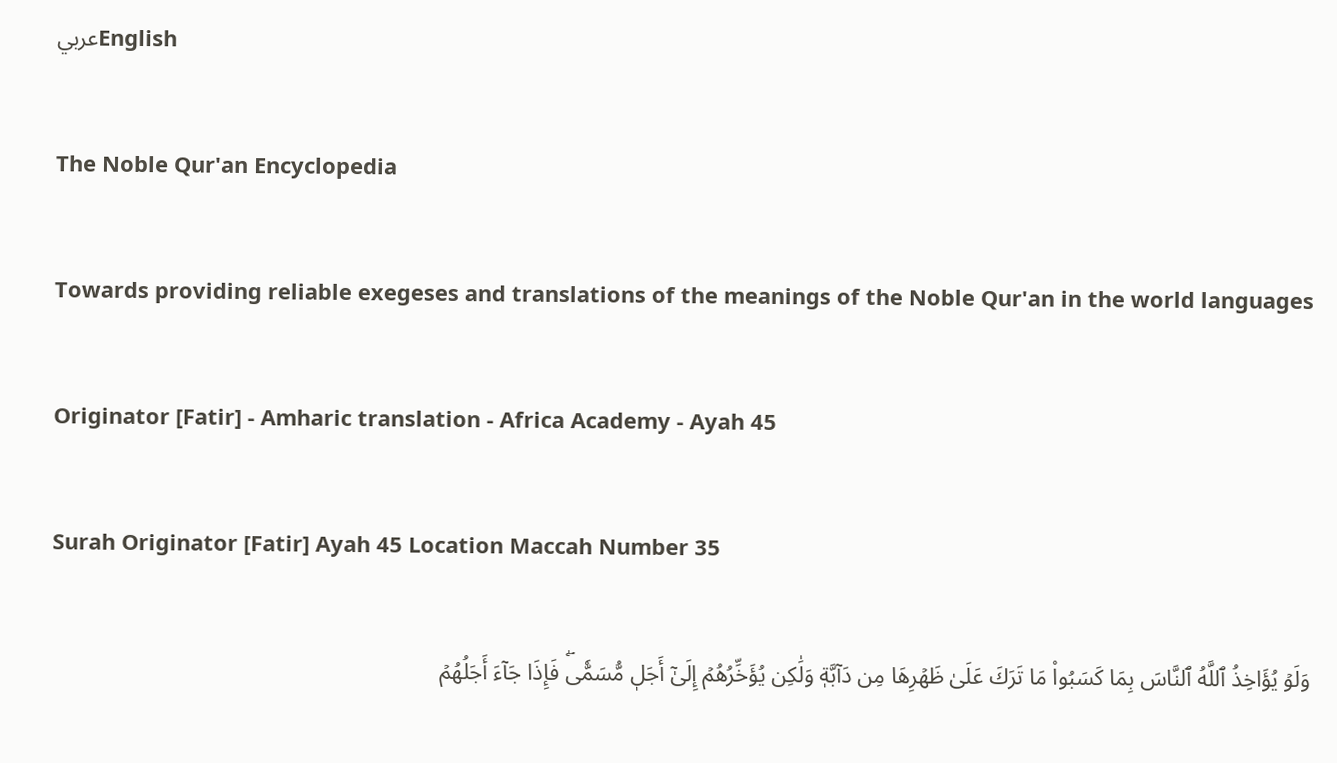عربيEnglish

The Noble Qur'an Encyclopedia

Towards providing reliable exegeses and translations of the meanings of the Noble Qur'an in the world languages

Originator [Fatir] - Amharic translation - Africa Academy - Ayah 45

Surah Originator [Fatir] Ayah 45 Location Maccah Number 35

وَلَوۡ يُؤَاخِذُ ٱللَّهُ ٱلنَّاسَ بِمَا كَسَبُواْ مَا تَرَكَ عَلَىٰ ظَهۡرِهَا مِن دَآبَّةٖ وَلَٰكِن يُؤَخِّرُهُمۡ إِلَىٰٓ أَجَلٖ مُّسَمّٗىۖ فَإِذَا جَآءَ أَجَلُهُمۡ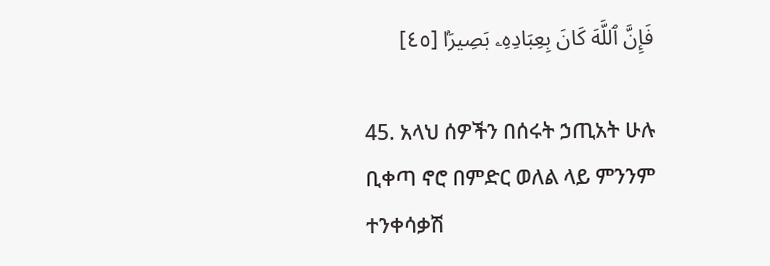فَإِنَّ ٱللَّهَ كَانَ بِعِبَادِهِۦ بَصِيرَۢا [٤٥]

45. አላህ ሰዎችን በሰሩት ኃጢአት ሁሉ ቢቀጣ ኖሮ በምድር ወለል ላይ ምንንም ተንቀሳቃሽ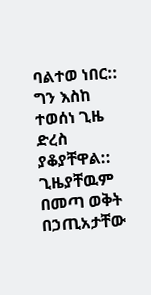ባልተወ ነበር:: ግን እስከ ተወሰነ ጊዜ ድረስ ያቆያቸዋል:: ጊዜያቸዉም በመጣ ወቅት በኃጢአታቸው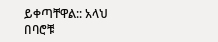ይቀጣቸዋል:: አላህ በባሮቹ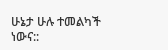ሁኔታ ሁሉ ተመልካች ነውና::